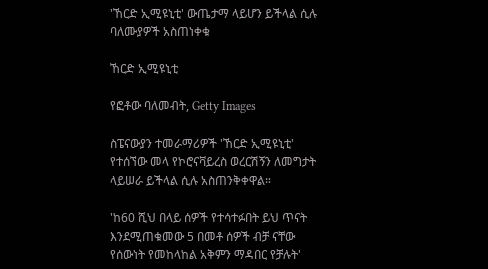'ኸርድ ኢሚዩኒቲ' ውጤታማ ላይሆን ይችላል ሲሉ ባለሙያዎች አስጠነቀቁ

ኸርድ ኢሚዩኒቲ

የፎቶው ባለመብት, Getty Images

ስፔናውያን ተመራማሪዎች 'ኸርድ ኢሚዩኒቲ' የተሰኘው መላ የኮሮናቫይረስ ወረርሽኝን ለመግታት ላይሠራ ይችላል ሲሉ አስጠንቅቀዋል።

'ከ60 ሺህ በላይ ሰዎች የተሳተፉበት ይህ ጥናት እንደሚጠቁመው 5 በመቶ ሰዎች ብቻ ናቸው የሰውነት የመከላከል አቅምን ማዳበር የቻሉት'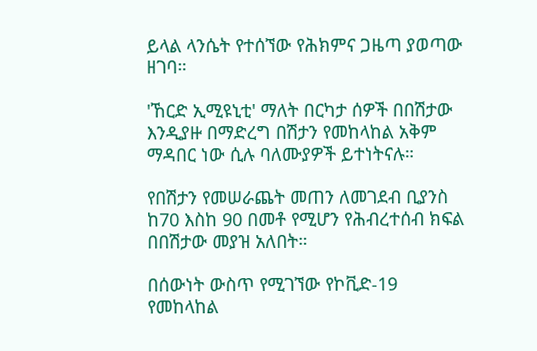ይላል ላንሴት የተሰኘው የሕክምና ጋዜጣ ያወጣው ዘገባ።

'ኸርድ ኢሚዩኒቲ' ማለት በርካታ ሰዎች በበሽታው እንዲያዙ በማድረግ በሽታን የመከላከል አቅም ማዳበር ነው ሲሉ ባለሙያዎች ይተነትናሉ።

የበሽታን የመሠራጨት መጠን ለመገደብ ቢያንስ ከ70 እስከ 90 በመቶ የሚሆን የሕብረተሰብ ክፍል በበሽታው መያዝ አለበት።

በሰውነት ውስጥ የሚገኘው የኮቪድ-19 የመከላከል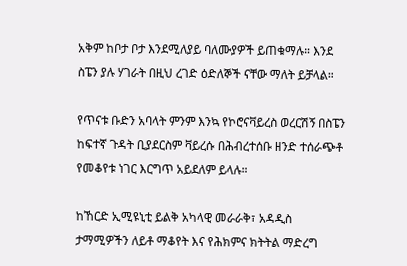አቅም ከቦታ ቦታ እንደሚለያይ ባለሙያዎች ይጠቁማሉ። እንደ ስፔን ያሉ ሃገራት በዚህ ረገድ ዕድለኞች ናቸው ማለት ይቻላል።

የጥናቱ ቡድን አባላት ምንም እንኳ የኮሮናቫይረስ ወረርሽኝ በስፔን ከፍተኛ ጉዳት ቢያደርስም ቫይረሱ በሕብረተሰቡ ዘንድ ተሰራጭቶ የመቆየቱ ነገር እርግጥ አይደለም ይላሉ።

ከኸርድ ኢሚዩኒቲ ይልቅ አካላዊ መራራቅ፣ አዳዲስ ታማሚዎችን ለይቶ ማቆየት እና የሕክምና ክትትል ማድረግ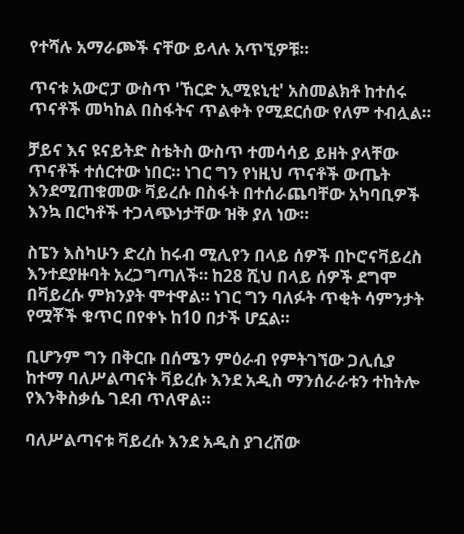የተሻሉ አማራጮች ናቸው ይላሉ አጥኚዎቹ።

ጥናቱ አውሮፓ ውስጥ 'ኸርድ ኢሚዩኒቲ' አስመልክቶ ከተሰሩ ጥናቶች መካከል በስፋትና ጥልቀት የሚደርሰው የለም ተብሏል።

ቻይና እና ዩናይትድ ስቴትስ ውስጥ ተመሳሳይ ይዘት ያላቸው ጥናቶች ተሰርተው ነበር። ነገር ግን የነዚህ ጥናቶች ውጤት እንደሚጠቁመው ቫይረሱ በስፋት በተሰራጨባቸው አካባቢዎች እንኳ በርካቶች ተጋላጭነታቸው ዝቅ ያለ ነው።

ስፔን እስካሁን ድረስ ከሩብ ሚሊየን በላይ ሰዎች በኮሮናቫይረስ እንተደያዙባት አረጋግጣለች። ከ28 ሺህ በላይ ሰዎች ደግሞ በቫይረሱ ምክንያት ሞተዋል። ነገር ግን ባለፉት ጥቂት ሳምንታት የሟቾች ቁጥር በየቀኑ ከ10 በታች ሆኗል።

ቢሆንም ግን በቅርቡ በሰሜን ምዕራብ የምትገኘው ጋሊሲያ ከተማ ባለሥልጣናት ቫይረሱ እንደ አዲስ ማንሰራራቱን ተከትሎ የእንቅስቃሴ ገደብ ጥለዋል።

ባለሥልጣናቱ ቫይረሱ እንደ አዲስ ያገረሸው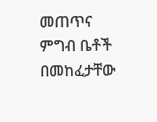መጠጥና ምግብ ቤቶች በመከፈታቸው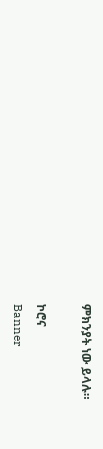ምክንያት ነው ይላሉ።

ኮሮና
Banner